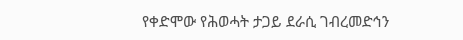የቀድሞው የሕወሓት ታጋይ ደራሲ ገብረመድኅን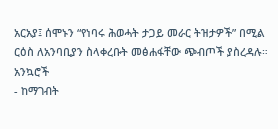አርአያ፤ ሰሞኑን “የነባሩ ሕወሓት ታጋይ መራር ትዝታዎች” በሚል ርዕስ ለአንባቢያን ስላቀረቡት መፅሐፋቸው ጭብጦች ያስረዳሉ።
አንኳሮች
- ከማገብት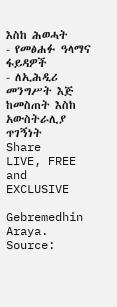እስከ ሕወሓት
- የመፅሐፉ ዓላማና ፋይዳዎች
- ለኢሕዲሪ መንግሥት እጅ ከመስጠት እስከ አውስትራሊያ ጥገኝነት
Share
LIVE, FREE and EXCLUSIVE

Gebremedhin Araya. Source: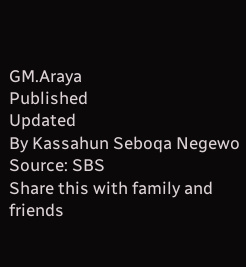GM.Araya
Published
Updated
By Kassahun Seboqa Negewo
Source: SBS
Share this with family and friends